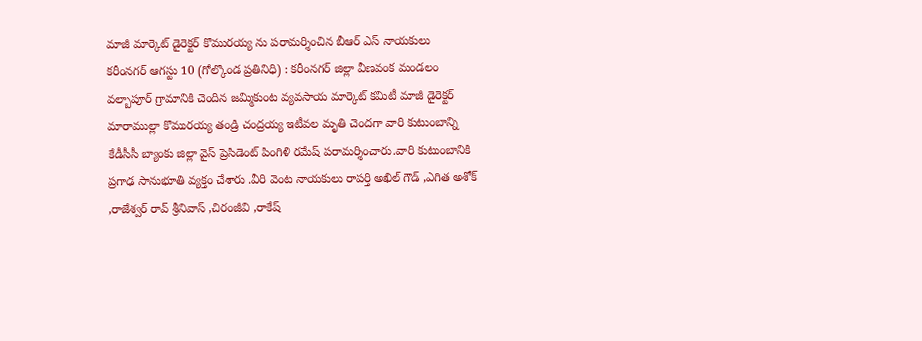మాజీ మార్కెట్ డైరెక్టర్ కొమురయ్య ను పరామర్శించిన బీఆర్ ఎస్ నాయకులు
కరీంనగర్ ఆగస్టు 10 (గోల్కొండ ప్రతినిధి) : కరీంనగర్ జిల్లా వీణవంక మండలం వల్బాపూర్ గ్రామానికి చెందిన జమ్మికుంట వ్యవసాయ మార్కెట్ కమిటీ మాజీ డైరెక్టర్ మారాముల్లా కొమురయ్య తండ్రి చంద్రయ్య ఇటీవల మృతి చెందగా వారి కుటుంబాన్ని కేడీసీసీ బ్యాంకు జిల్లా వైస్ ప్రెసిడెంట్ పింగిళి రమేష్ పరామర్శించారు.వారి కుటుంబానికి ప్రగాఢ సానుభూతి వ్యక్తం చేశారు .వీరి వెంట నాయకులు రాపర్తి అఖిల్ గౌడ్ ,ఎగిత అశోక్ ,రాజేశ్వర్ రావ్ శ్రీనివాస్ ,చిరంజీవి ,రాకేష్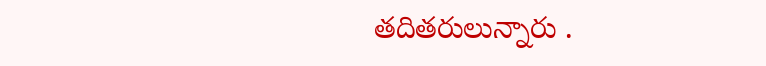తదితరులున్నారు .